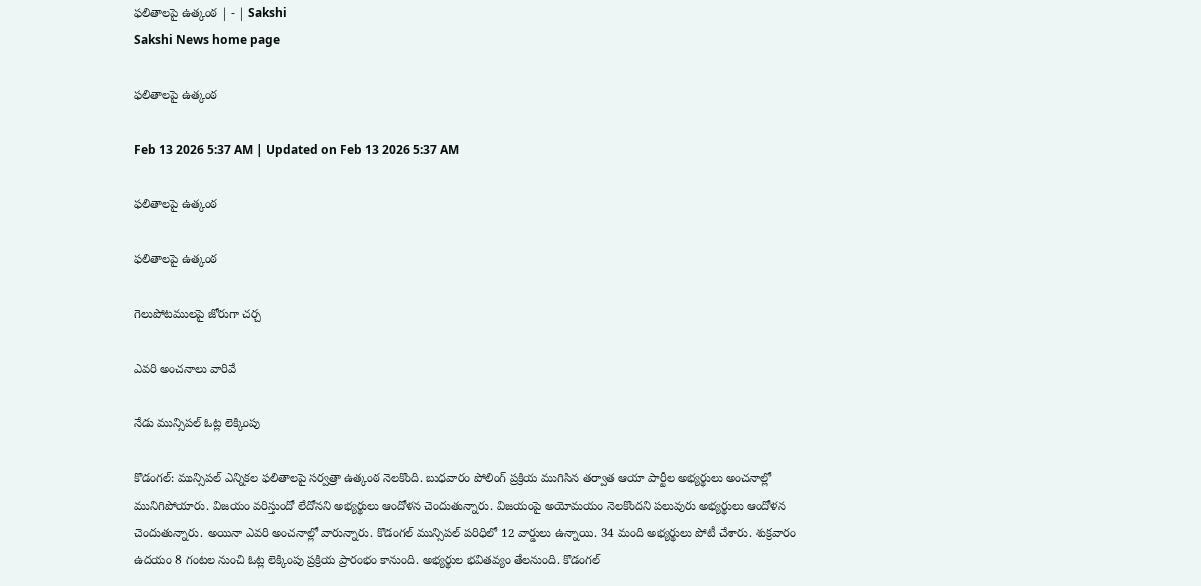ఫలితాలపై ఉత్కంఠ | - | Sakshi
Sakshi News home page

ఫలితాలపై ఉత్కంఠ

Feb 13 2026 5:37 AM | Updated on Feb 13 2026 5:37 AM

ఫలితాలపై ఉత్కంఠ

ఫలితాలపై ఉత్కంఠ

గెలుపోటములపై జోరుగా చర్చ

ఎవరి అంచనాలు వారివే

నేడు మున్సిపల్‌ ఓట్ల లెక్కింపు

కొడంగల్‌: మున్సిపల్‌ ఎన్నికల ఫలితాలపై సర్వత్రా ఉత్కంఠ నెలకొంది. బుధవారం పోలింగ్‌ ప్రక్రియ ముగిసిన తర్వాత ఆయా పార్టీల అభ్యర్థులు అంచనాల్లో మునిగిపోయారు. విజయం వరిస్తుందో లేదోనని అభ్యర్థులు ఆందోళన చెందుతున్నారు. విజయంపై అయోమయం నెలకొందని పలువురు అభ్యర్థులు ఆందోళన చెందుతున్నారు. అయినా ఎవరి అంచనాల్లో వారున్నారు. కొడంగల్‌ మున్సిపల్‌ పరిధిలో 12 వార్డులు ఉన్నాయి. 34 మంది అభ్యర్థులు పోటీ చేశారు. శుక్రవారం ఉదయం 8 గంటల నుంచి ఓట్ల లెక్కింపు ప్రక్రియ ప్రారంభం కానుంది. అభ్యర్థుల భవితవ్యం తేలనుంది. కొడంగల్‌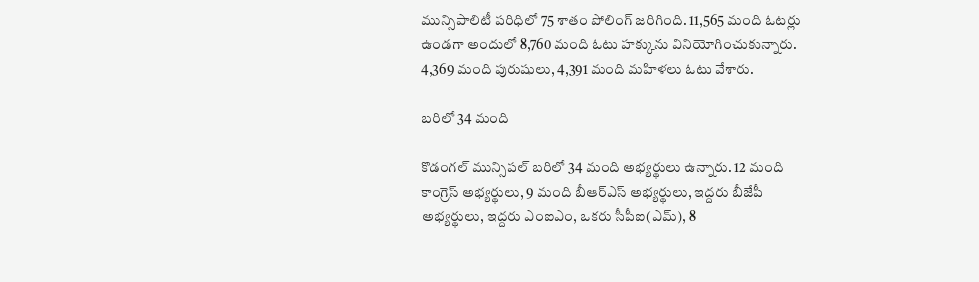మున్సిపాలిటీ పరిధిలో 75 శాతం పోలింగ్‌ జరిగింది. 11,565 మంది ఓటర్లు ఉండగా అందులో 8,760 మంది ఓటు హక్కును వినియోగించుకున్నారు. 4,369 మంది పురుషులు, 4,391 మంది మహిళలు ఓటు వేశారు.

బరిలో 34 మంది

కొడంగల్‌ మున్సిపల్‌ బరిలో 34 మంది అభ్యర్థులు ఉన్నారు. 12 మంది కాంగ్రెస్‌ అభ్యర్థులు, 9 మంది బీఆర్‌ఎస్‌ అభ్యర్థులు, ఇద్దరు బీజేపీ అభ్యర్థులు, ఇద్దరు ఎంఐఎం, ఒకరు సీపీఐ(ఎమ్‌), 8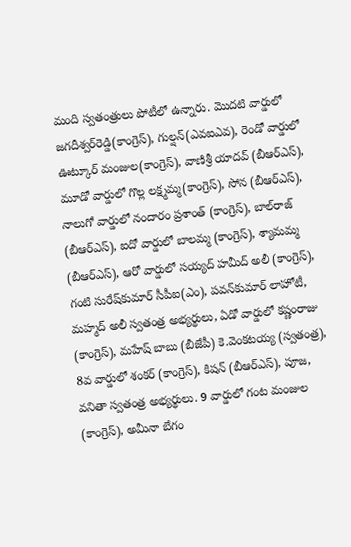మంది స్వతంత్రులు పోటీలో ఉన్నారు. మొదటి వార్డులో జగదీశ్వర్‌రెడ్డి(కాంగ్రెస్‌), గుల్షన్‌(ఎవఐఎవ), రెండో వార్డులో ఊట్కూర్‌ మంజుల(కాంగ్రెస్‌), వాణిశ్రీ యాదవ్‌ (బీఆర్‌ఎస్‌), మూడో వార్డులో గొల్ల లక్ష్మమ్మ(కాంగ్రెస్‌), సోన (బీఆర్‌ఎస్‌), నాలుగో వార్డులో నందారం ప్రశాంత్‌ (కాంగ్రెస్‌), బాల్‌రాజ్‌ (బీఆర్‌ఎస్‌), ఐదో వార్డులో బాలమ్మ (కాంగ్రెస్‌), శ్యామమ్మ (బీఆర్‌ఎస్‌), ఆరో వార్డులో సయ్యద్‌ హమీద్‌ అలీ (కాంగ్రెస్‌), గంటి సురేష్‌కుమార్‌ సీపీఐ(ఎం), పవన్‌కుమార్‌ లాహోటీ, మహ్మద్‌ అలీ స్వతంత్ర అభ్యర్థులు, ఏడో వార్డులో కష్ణంరాజు (కాంగ్రెస్‌), మహేష్‌ బాబు (బీజేపీ) కె.వెంకటయ్య (స్వతంత్ర), 8వ వార్డులో శంకర్‌ (కాంగ్రెస్‌), కిషన్‌ (బీఆర్‌ఎస్‌), పూజ, వనితా స్వతంత్ర అభ్యర్థులు. 9 వార్డులో గంట మంజుల (కాంగ్రెస్‌), అమీనా బేగం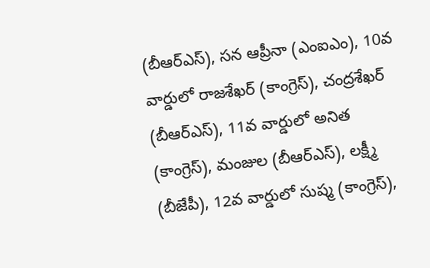(బీఆర్‌ఎస్‌), సన ఆప్రీనా (ఎంఐఎం), 10వ వార్డులో రాజశేఖర్‌ (కాంగ్రెస్‌), చంద్రశేఖర్‌ (బీఆర్‌ఎస్‌), 11వ వార్డులో అనిత (కాంగ్రెస్‌), మంజుల (బీఆర్‌ఎస్‌), లక్ష్మీ (బీజేపీ), 12వ వార్డులో సుష్మ (కాంగ్రెస్‌),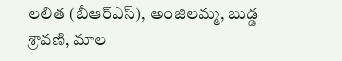లలిత (బీఆర్‌ఎస్‌), అంజిలమ్మ, బుడ్డ శ్రావణి, మాల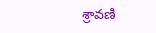శ్రావణి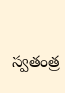స్వతంత్ర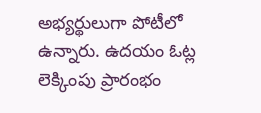అభ్యర్థులుగా పోటీలో ఉన్నారు. ఉదయం ఓట్ల లెక్కింపు ప్రారంభం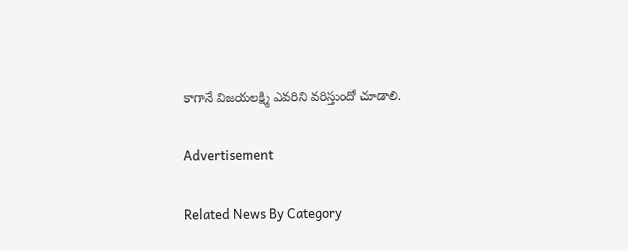కాగానే విజయలక్ష్మి ఎవరిని వరిస్తుందో చూడాలి.

Advertisement

Related News By Category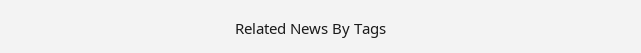Related News By Tags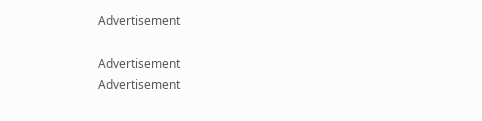Advertisement

Advertisement
Advertisement